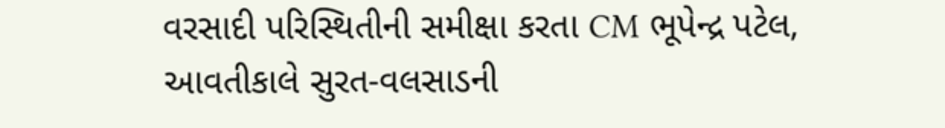વરસાદી પરિસ્થિતીની સમીક્ષા કરતા CM ભૂપેન્દ્ર પટેલ, આવતીકાલે સુરત-વલસાડની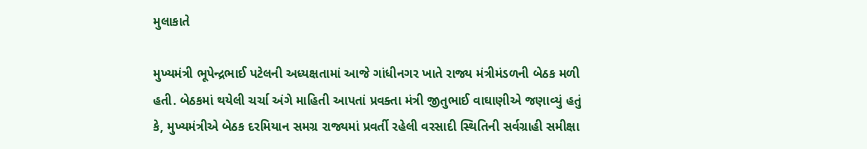મુલાકાતે

મુખ્યમંત્રી ભૂપેન્દ્રભાઈ પટેલની અધ્યક્ષતામાં આજે ગાંધીનગર ખાતે રાજ્ય મંત્રીમંડળની બેઠક મળી હતી. બેઠકમાં થયેલી ચર્ચા અંગે માહિતી આપતાં પ્રવક્તા મંત્રી જીતુભાઈ વાઘાણીએ જણાવ્યું હતું કે, મુખ્યમંત્રીએ બેઠક દરમિયાન સમગ્ર રાજ્યમાં પ્રવર્તી રહેલી વરસાદી સ્થિતિની સર્વગ્રાહી સમીક્ષા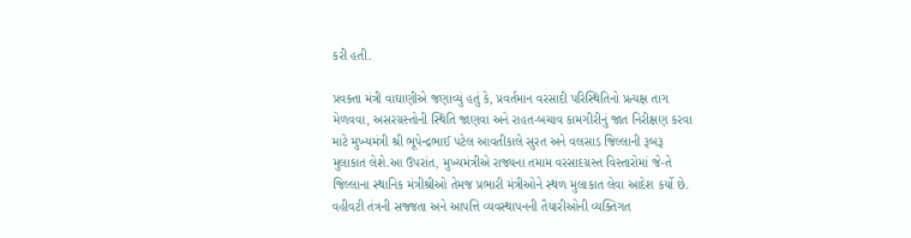કરી હતી.

પ્રવક્તા મંત્રી વાઘાણીએ જણાવ્યું હતું કે, પ્રવર્તમાન વરસાદી પરિસ્થિતિનો પ્રત્યક્ષ તાગ મેળવવા, અસરગ્રસ્તોની સ્થિતિ જાણવા અને રાહત-બચાવ કામગીરીનું જાત નિરીક્ષણ કરવા માટે મુખ્યમંત્રી શ્રી ભૂપેન્દ્રભાઈ પટેલ આવતીકાલે સુરત અને વલસાડ જિલ્લાની રૂબરૂ મુલાકાત લેશે.આ ઉપરાંત, મુખ્યમંત્રીએ રાજ્યના તમામ વરસાદગ્રસ્ત વિસ્તારોમાં જે-તે જિલ્લાના સ્થાનિક મંત્રીશ્રીઓ તેમજ પ્રભારી મંત્રીઓને સ્થળ મુલાકાત લેવા આદેશ કર્યો છે. વહીવટી તંત્રની સજ્જતા અને આપત્તિ વ્યવસ્થાપનની તૈયારીઓની વ્યક્તિગત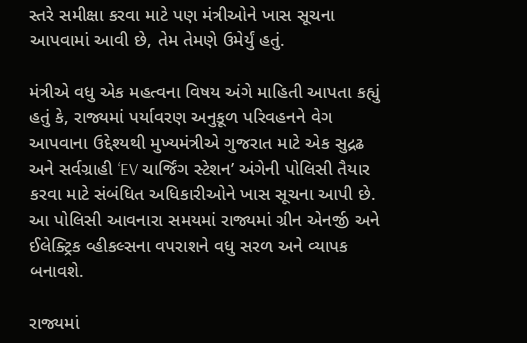સ્તરે સમીક્ષા કરવા માટે પણ મંત્રીઓને ખાસ સૂચના આપવામાં આવી છે, તેમ તેમણે ઉમેર્યું હતું.

મંત્રીએ વધુ એક મહત્વના વિષય અંગે માહિતી આપતા કહ્યું હતું કે, રાજ્યમાં પર્યાવરણ અનુકૂળ પરિવહનને વેગ આપવાના ઉદ્દેશ્યથી મુખ્યમંત્રીએ ગુજરાત માટે એક સુદ્રઢ અને સર્વગ્રાહી ‘EV ચાર્જિંગ સ્ટેશન’ અંગેની પોલિસી તૈયાર કરવા માટે સંબંધિત અધિકારીઓને ખાસ સૂચના આપી છે. આ પોલિસી આવનારા સમયમાં રાજ્યમાં ગ્રીન એનર્જી અને ઈલેક્ટ્રિક વ્હીકલ્સના વપરાશને વધુ સરળ અને વ્યાપક બનાવશે.

રાજ્યમાં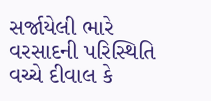સર્જાયેલી ભારે વરસાદની પરિસ્થિતિ વચ્ચે દીવાલ કે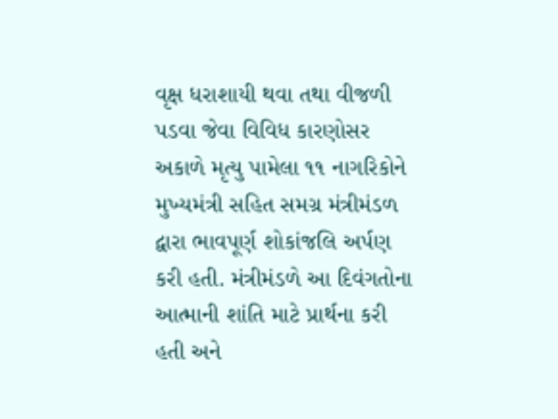વૃક્ષ ધરાશાયી થવા તથા વીજળી પડવા જેવા વિવિધ કારણોસર અકાળે મૃત્યુ પામેલા ૧૧ નાગરિકોને મુખ્યમંત્રી સહિત સમગ્ર મંત્રીમંડળ દ્વારા ભાવપૂર્ણ શોકાંજલિ અર્પણ કરી હતી. મંત્રીમંડળે આ દિવંગતોના આત્માની શાંતિ માટે પ્રાર્થના કરી હતી અને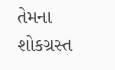તેમના શોકગ્રસ્ત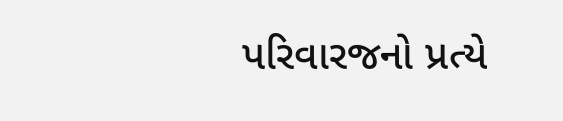પરિવારજનો પ્રત્યે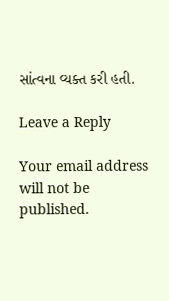સાંત્વના વ્યક્ત કરી હતી.

Leave a Reply

Your email address will not be published.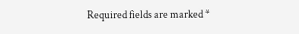Required fields are marked *